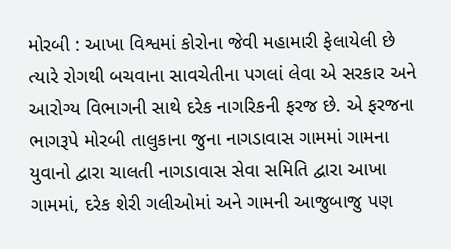મોરબી : આખા વિશ્વમાં કોરોના જેવી મહામારી ફેલાયેલી છે ત્યારે રોગથી બચવાના સાવચેતીના પગલાં લેવા એ સરકાર અને આરોગ્ય વિભાગની સાથે દરેક નાગરિકની ફરજ છે. એ ફરજના ભાગરૂપે મોરબી તાલુકાના જુના નાગડાવાસ ગામમાં ગામના યુવાનો દ્વારા ચાલતી નાગડાવાસ સેવા સમિતિ દ્વારા આખા ગામમાં, દરેક શેરી ગલીઓમાં અને ગામની આજુબાજુ પણ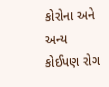કોરોના અને અન્ય કોઈપણ રોગ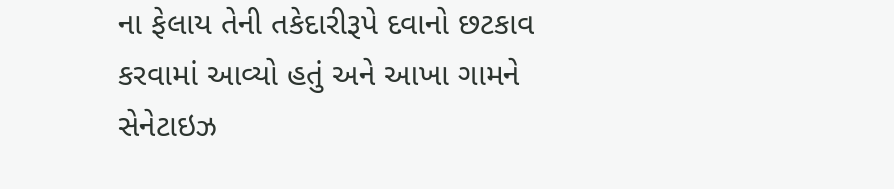ના ફેલાય તેની તકેદારીરૂપે દવાનો છટકાવ કરવામાં આવ્યો હતું અને આખા ગામને સેનેટાઇઝ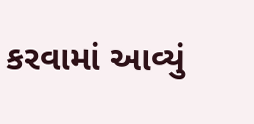કરવામાં આવ્યું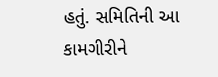હતું. સમિતિની આ કામગીરીને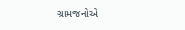ગ્રામજનોએ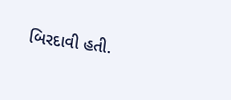બિરદાવી હતી.